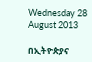Wednesday 28 August 2013

በኢትዮጵያና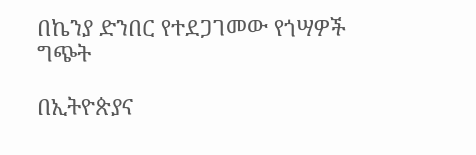በኬንያ ድንበር የተደጋገመው የጎሣዎች ግጭት

በኢትዮጵያና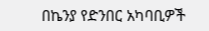በኬንያ የድንበር አካባቢዎች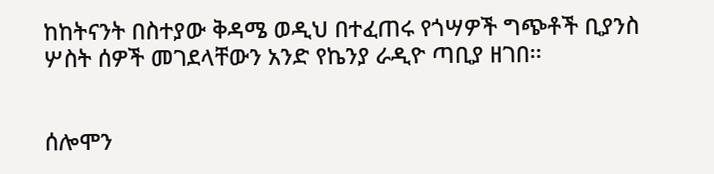ከከትናንት በስተያው ቅዳሜ ወዲህ በተፈጠሩ የጎሣዎች ግጭቶች ቢያንስ ሦስት ሰዎች መገደላቸውን አንድ የኬንያ ራዲዮ ጣቢያ ዘገበ፡፡


ሰሎሞን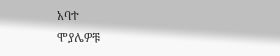አባተ
ሞያሌዎቹ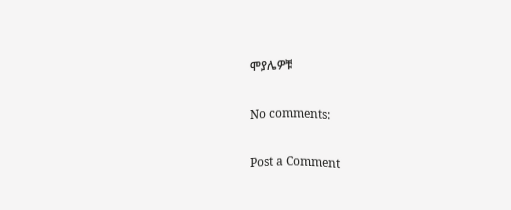ሞያሌዎቹ

No comments:

Post a Comment